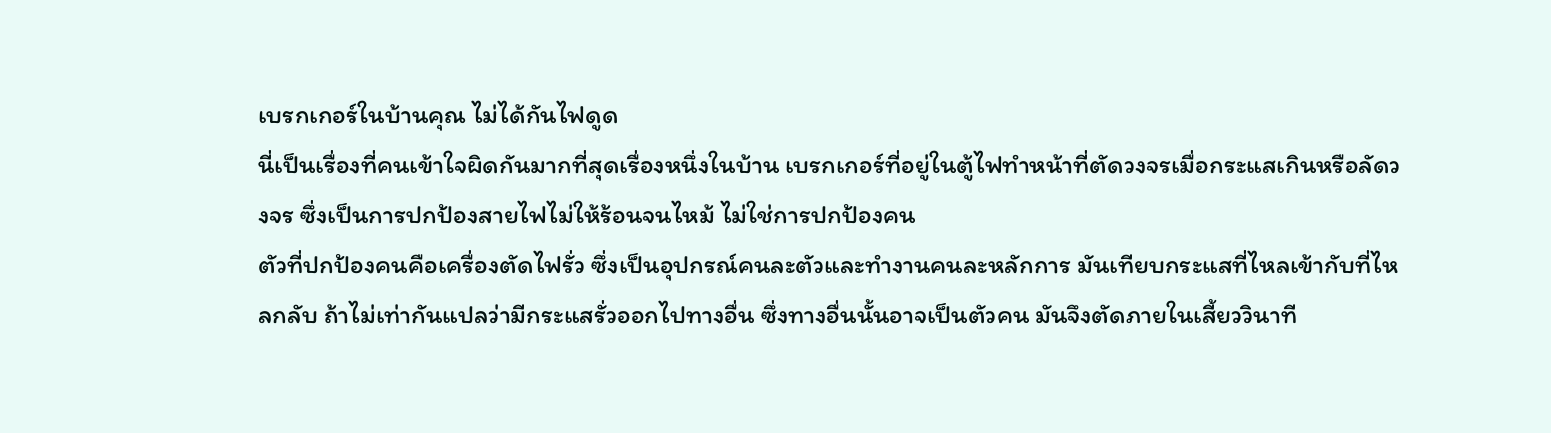เบรกเกอร์ในบ้านคุณ ไม่ได้กันไฟดูด
นี่เป็นเรื่องที่คนเข้าใจผิดกันมากที่สุดเรื่องหนึ่งในบ้าน เบรกเกอร์ที่อยู่ในตู้ไฟทำหน้าที่ตัดวงจรเมื่อกระแสเกินหรือลัดวงจร ซึ่งเป็นการปกป้องสายไฟไม่ให้ร้อนจนไหม้ ไม่ใช่การปกป้องคน
ตัวที่ปกป้องคนคือเครื่องตัดไฟรั่ว ซึ่งเป็นอุปกรณ์คนละตัวและทำงานคนละหลักการ มันเทียบกระแสที่ไหลเข้ากับที่ไหลกลับ ถ้าไม่เท่ากันแปลว่ามีกระแสรั่วออกไปทางอื่น ซึ่งทางอื่นนั้นอาจเป็นตัวคน มันจึงตัดภายในเสี้ยววินาที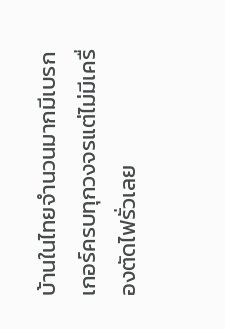บ้านในไทยจำนวนมากมีเบรกเกอร์ครบทุกวงจรแต่ไม่มีเครื่องตัดไฟรั่วเลย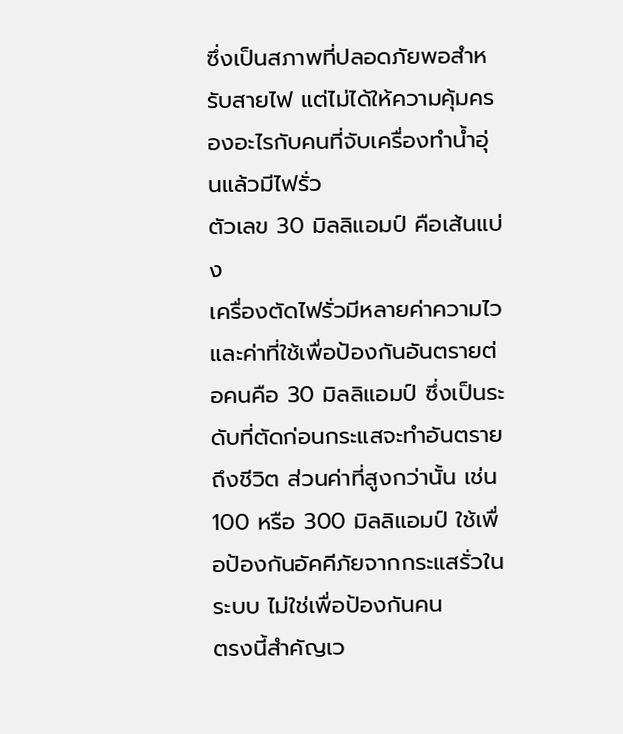ซึ่งเป็นสภาพที่ปลอดภัยพอสำหรับสายไฟ แต่ไม่ได้ให้ความคุ้มครองอะไรกับคนที่จับเครื่องทำน้ำอุ่นแล้วมีไฟรั่ว
ตัวเลข 30 มิลลิแอมป์ คือเส้นแบ่ง
เครื่องตัดไฟรั่วมีหลายค่าความไว และค่าที่ใช้เพื่อป้องกันอันตรายต่อคนคือ 30 มิลลิแอมป์ ซึ่งเป็นระดับที่ตัดก่อนกระแสจะทำอันตรายถึงชีวิต ส่วนค่าที่สูงกว่านั้น เช่น 100 หรือ 300 มิลลิแอมป์ ใช้เพื่อป้องกันอัคคีภัยจากกระแสรั่วในระบบ ไม่ใช่เพื่อป้องกันคน
ตรงนี้สำคัญเว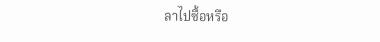ลาไปซื้อหรือ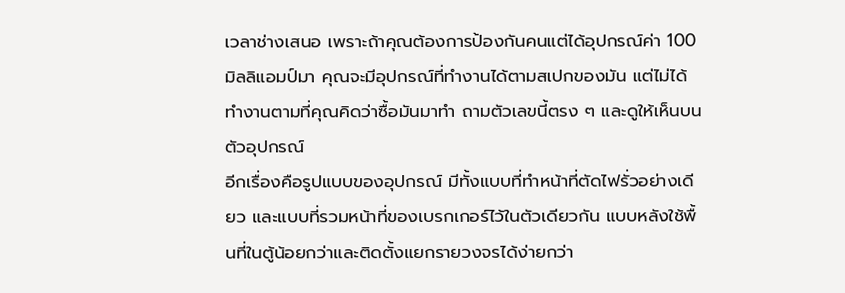เวลาช่างเสนอ เพราะถ้าคุณต้องการป้องกันคนแต่ได้อุปกรณ์ค่า 100 มิลลิแอมป์มา คุณจะมีอุปกรณ์ที่ทำงานได้ตามสเปกของมัน แต่ไม่ได้ทำงานตามที่คุณคิดว่าซื้อมันมาทำ ถามตัวเลขนี้ตรง ๆ และดูให้เห็นบนตัวอุปกรณ์
อีกเรื่องคือรูปแบบของอุปกรณ์ มีทั้งแบบที่ทำหน้าที่ตัดไฟรั่วอย่างเดียว และแบบที่รวมหน้าที่ของเบรกเกอร์ไว้ในตัวเดียวกัน แบบหลังใช้พื้นที่ในตู้น้อยกว่าและติดตั้งแยกรายวงจรได้ง่ายกว่า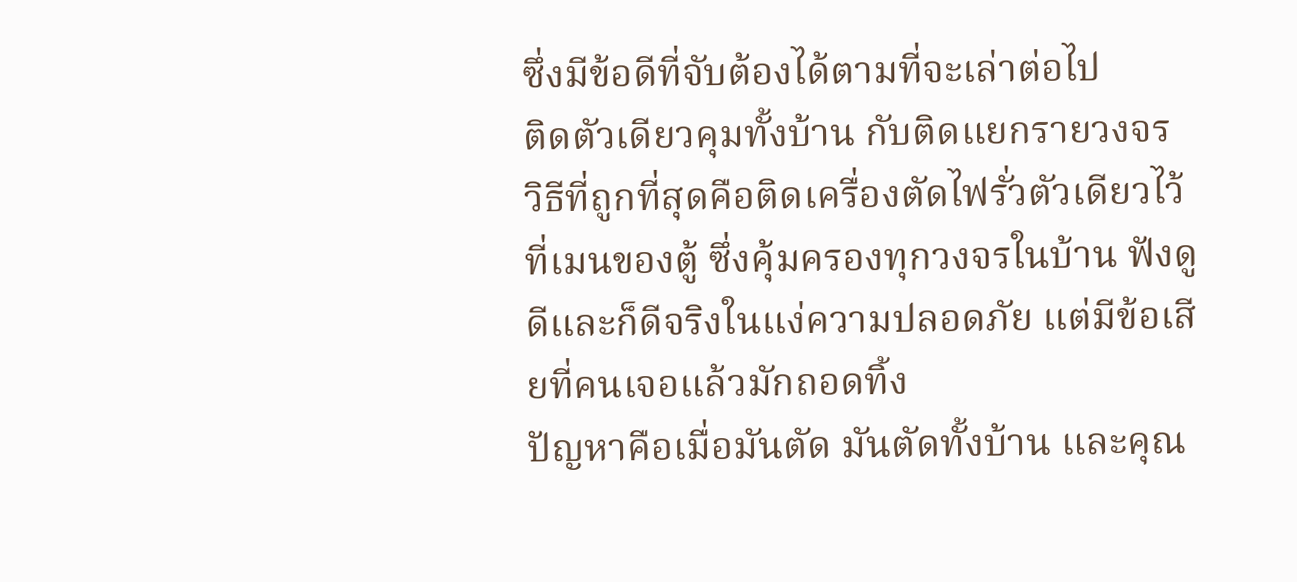ซึ่งมีข้อดีที่จับต้องได้ตามที่จะเล่าต่อไป
ติดตัวเดียวคุมทั้งบ้าน กับติดแยกรายวงจร
วิธีที่ถูกที่สุดคือติดเครื่องตัดไฟรั่วตัวเดียวไว้ที่เมนของตู้ ซึ่งคุ้มครองทุกวงจรในบ้าน ฟังดูดีและก็ดีจริงในแง่ความปลอดภัย แต่มีข้อเสียที่คนเจอแล้วมักถอดทิ้ง
ปัญหาคือเมื่อมันตัด มันตัดทั้งบ้าน และคุณ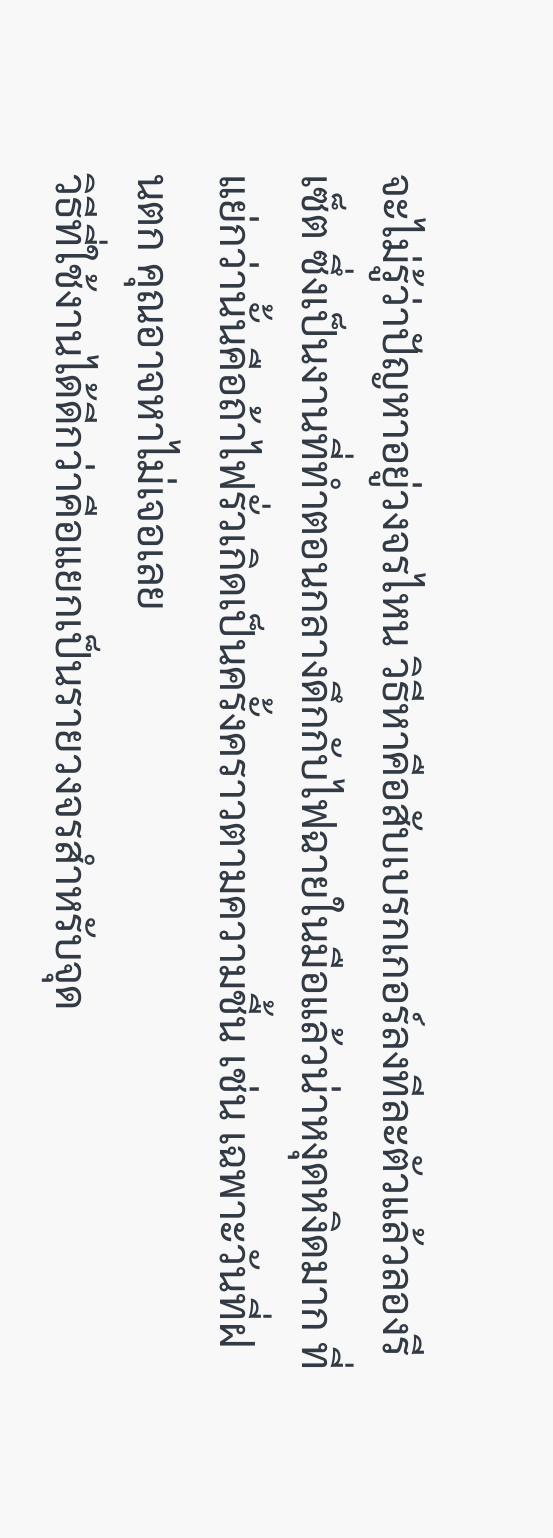จะไม่รู้ว่าปัญหาอยู่วงจรไหน วิธีหาคือสับเบรกเกอร์ลงทีละตัวแล้วลองรีเซ็ต ซึ่งเป็นงานที่ทำตอนกลางดึกกับไฟฉายในมือแล้วน่าหงุดหงิดมาก ที่แย่กว่านั้นคือถ้าไฟรั่วเกิดเป็นครั้งคราวตามความชื้น เช่น เฉพาะวันที่ฝนตก คุณอาจหาไม่เจอเลย
วิธีที่ใช้งานได้ดีกว่าคือแยกเป็นรายวงจรสำหรับจุด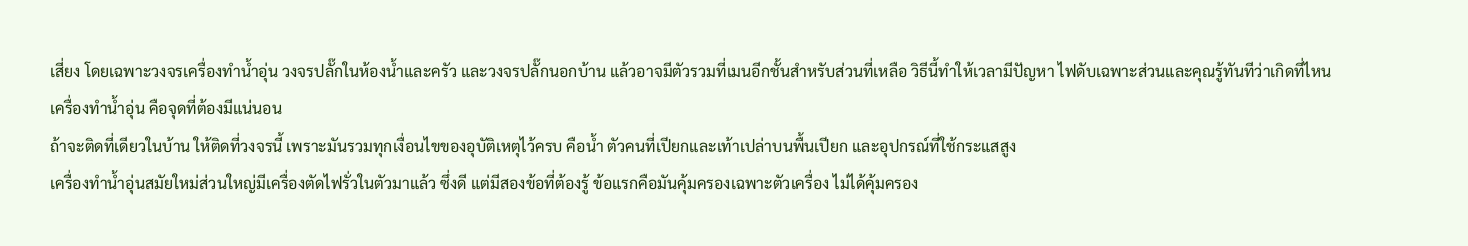เสี่ยง โดยเฉพาะวงจรเครื่องทำน้ำอุ่น วงจรปลั๊กในห้องน้ำและครัว และวงจรปลั๊กนอกบ้าน แล้วอาจมีตัวรวมที่เมนอีกชั้นสำหรับส่วนที่เหลือ วิธีนี้ทำให้เวลามีปัญหา ไฟดับเฉพาะส่วนและคุณรู้ทันทีว่าเกิดที่ไหน
เครื่องทำน้ำอุ่น คือจุดที่ต้องมีแน่นอน
ถ้าจะติดที่เดียวในบ้าน ให้ติดที่วงจรนี้ เพราะมันรวมทุกเงื่อนไขของอุบัติเหตุไว้ครบ คือน้ำ ตัวคนที่เปียกและเท้าเปล่าบนพื้นเปียก และอุปกรณ์ที่ใช้กระแสสูง
เครื่องทำน้ำอุ่นสมัยใหม่ส่วนใหญ่มีเครื่องตัดไฟรั่วในตัวมาแล้ว ซึ่งดี แต่มีสองข้อที่ต้องรู้ ข้อแรกคือมันคุ้มครองเฉพาะตัวเครื่อง ไม่ได้คุ้มครอง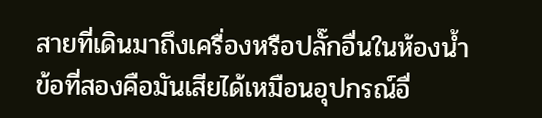สายที่เดินมาถึงเครื่องหรือปลั๊กอื่นในห้องน้ำ ข้อที่สองคือมันเสียได้เหมือนอุปกรณ์อื่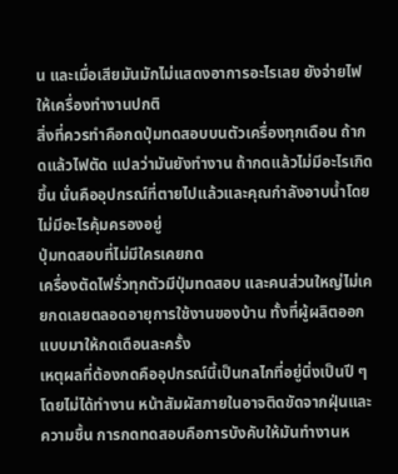น และเมื่อเสียมันมักไม่แสดงอาการอะไรเลย ยังจ่ายไฟให้เครื่องทำงานปกติ
สิ่งที่ควรทำคือกดปุ่มทดสอบบนตัวเครื่องทุกเดือน ถ้ากดแล้วไฟตัด แปลว่ามันยังทำงาน ถ้ากดแล้วไม่มีอะไรเกิดขึ้น นั่นคืออุปกรณ์ที่ตายไปแล้วและคุณกำลังอาบน้ำโดยไม่มีอะไรคุ้มครองอยู่
ปุ่มทดสอบที่ไม่มีใครเคยกด
เครื่องตัดไฟรั่วทุกตัวมีปุ่มทดสอบ และคนส่วนใหญ่ไม่เคยกดเลยตลอดอายุการใช้งานของบ้าน ทั้งที่ผู้ผลิตออกแบบมาให้กดเดือนละครั้ง
เหตุผลที่ต้องกดคืออุปกรณ์นี้เป็นกลไกที่อยู่นิ่งเป็นปี ๆ โดยไม่ได้ทำงาน หน้าสัมผัสภายในอาจติดขัดจากฝุ่นและความชื้น การกดทดสอบคือการบังคับให้มันทำงานห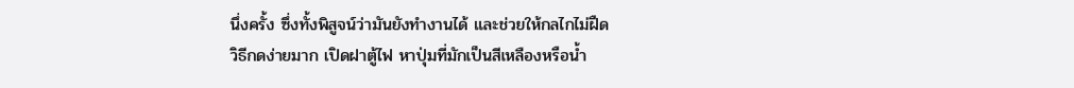นึ่งครั้ง ซึ่งทั้งพิสูจน์ว่ามันยังทำงานได้ และช่วยให้กลไกไม่ฝืด
วิธีกดง่ายมาก เปิดฝาตู้ไฟ หาปุ่มที่มักเป็นสีเหลืองหรือน้ำ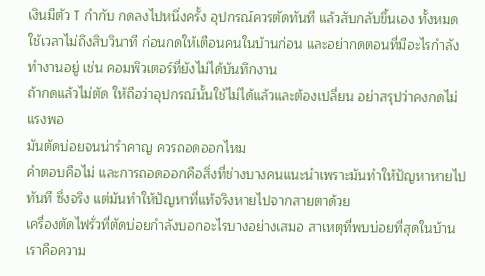เงินมีตัว T กำกับ กดลงไปหนึ่งครั้ง อุปกรณ์ควรตัดทันที แล้วสับกลับขึ้นเอง ทั้งหมดใช้เวลาไม่ถึงสิบวินาที ก่อนกดให้เตือนคนในบ้านก่อน และอย่ากดตอนที่มีอะไรกำลังทำงานอยู่ เช่น คอมพิวเตอร์ที่ยังไม่ได้บันทึกงาน
ถ้ากดแล้วไม่ตัด ให้ถือว่าอุปกรณ์นั้นใช้ไม่ได้แล้วและต้องเปลี่ยน อย่าสรุปว่าคงกดไม่แรงพอ
มันตัดบ่อยจนน่ารำคาญ ควรถอดออกไหม
คำตอบคือไม่ และการถอดออกคือสิ่งที่ช่างบางคนแนะนำเพราะมันทำให้ปัญหาหายไปทันที ซึ่งจริง แต่มันทำให้ปัญหาที่แท้จริงหายไปจากสายตาด้วย
เครื่องตัดไฟรั่วที่ตัดบ่อยกำลังบอกอะไรบางอย่างเสมอ สาเหตุที่พบบ่อยที่สุดในบ้านเราคือความ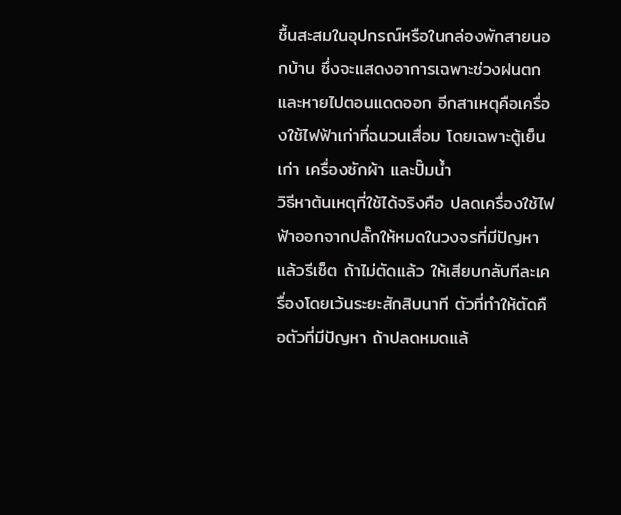ชื้นสะสมในอุปกรณ์หรือในกล่องพักสายนอกบ้าน ซึ่งจะแสดงอาการเฉพาะช่วงฝนตกและหายไปตอนแดดออก อีกสาเหตุคือเครื่องใช้ไฟฟ้าเก่าที่ฉนวนเสื่อม โดยเฉพาะตู้เย็นเก่า เครื่องซักผ้า และปั๊มน้ำ
วิธีหาต้นเหตุที่ใช้ได้จริงคือ ปลดเครื่องใช้ไฟฟ้าออกจากปลั๊กให้หมดในวงจรที่มีปัญหา แล้วรีเซ็ต ถ้าไม่ตัดแล้ว ให้เสียบกลับทีละเครื่องโดยเว้นระยะสักสิบนาที ตัวที่ทำให้ตัดคือตัวที่มีปัญหา ถ้าปลดหมดแล้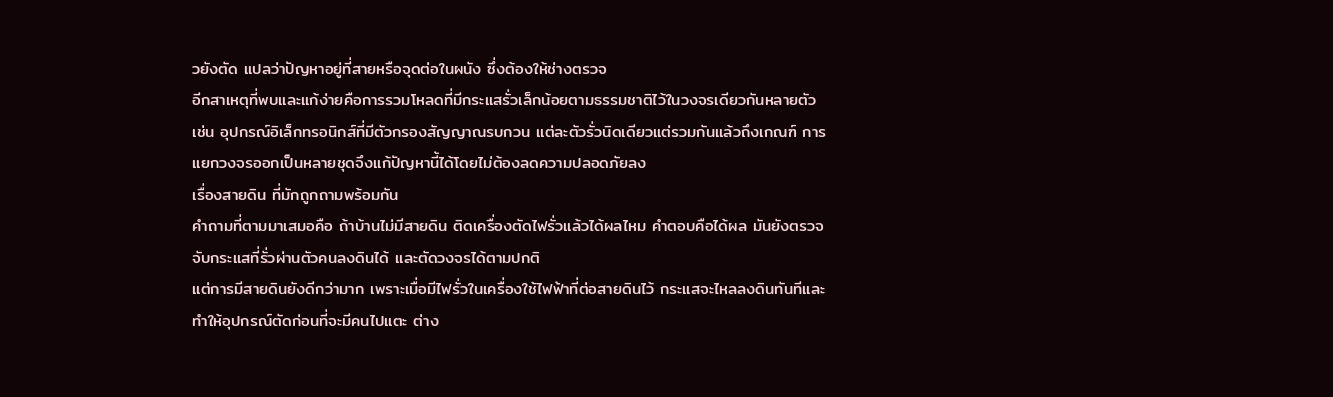วยังตัด แปลว่าปัญหาอยู่ที่สายหรือจุดต่อในผนัง ซึ่งต้องให้ช่างตรวจ
อีกสาเหตุที่พบและแก้ง่ายคือการรวมโหลดที่มีกระแสรั่วเล็กน้อยตามธรรมชาติไว้ในวงจรเดียวกันหลายตัว เช่น อุปกรณ์อิเล็กทรอนิกส์ที่มีตัวกรองสัญญาณรบกวน แต่ละตัวรั่วนิดเดียวแต่รวมกันแล้วถึงเกณฑ์ การแยกวงจรออกเป็นหลายชุดจึงแก้ปัญหานี้ได้โดยไม่ต้องลดความปลอดภัยลง
เรื่องสายดิน ที่มักถูกถามพร้อมกัน
คำถามที่ตามมาเสมอคือ ถ้าบ้านไม่มีสายดิน ติดเครื่องตัดไฟรั่วแล้วได้ผลไหม คำตอบคือได้ผล มันยังตรวจจับกระแสที่รั่วผ่านตัวคนลงดินได้ และตัดวงจรได้ตามปกติ
แต่การมีสายดินยังดีกว่ามาก เพราะเมื่อมีไฟรั่วในเครื่องใช้ไฟฟ้าที่ต่อสายดินไว้ กระแสจะไหลลงดินทันทีและทำให้อุปกรณ์ตัดก่อนที่จะมีคนไปแตะ ต่าง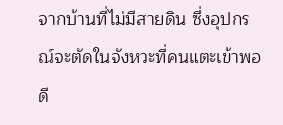จากบ้านที่ไม่มีสายดิน ซึ่งอุปกรณ์จะตัดในจังหวะที่คนแตะเข้าพอดี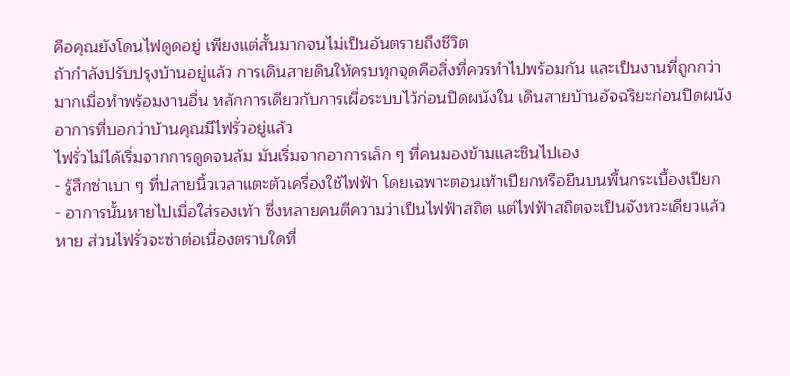คือคุณยังโดนไฟดูดอยู่ เพียงแต่สั้นมากจนไม่เป็นอันตรายถึงชีวิต
ถ้ากำลังปรับปรุงบ้านอยู่แล้ว การเดินสายดินให้ครบทุกจุดคือสิ่งที่ควรทำไปพร้อมกัน และเป็นงานที่ถูกกว่ามากเมื่อทำพร้อมงานอื่น หลักการเดียวกับการเผื่อระบบไว้ก่อนปิดผนังใน เดินสายบ้านอัจฉริยะก่อนปิดผนัง
อาการที่บอกว่าบ้านคุณมีไฟรั่วอยู่แล้ว
ไฟรั่วไม่ได้เริ่มจากการดูดจนล้ม มันเริ่มจากอาการเล็ก ๆ ที่คนมองข้ามและชินไปเอง
- รู้สึกซ่าเบา ๆ ที่ปลายนิ้วเวลาแตะตัวเครื่องใช้ไฟฟ้า โดยเฉพาะตอนเท้าเปียกหรือยืนบนพื้นกระเบื้องเปียก
- อาการนั้นหายไปเมื่อใส่รองเท้า ซึ่งหลายคนตีความว่าเป็นไฟฟ้าสถิต แต่ไฟฟ้าสถิตจะเป็นจังหวะเดียวแล้วหาย ส่วนไฟรั่วจะซ่าต่อเนื่องตราบใดที่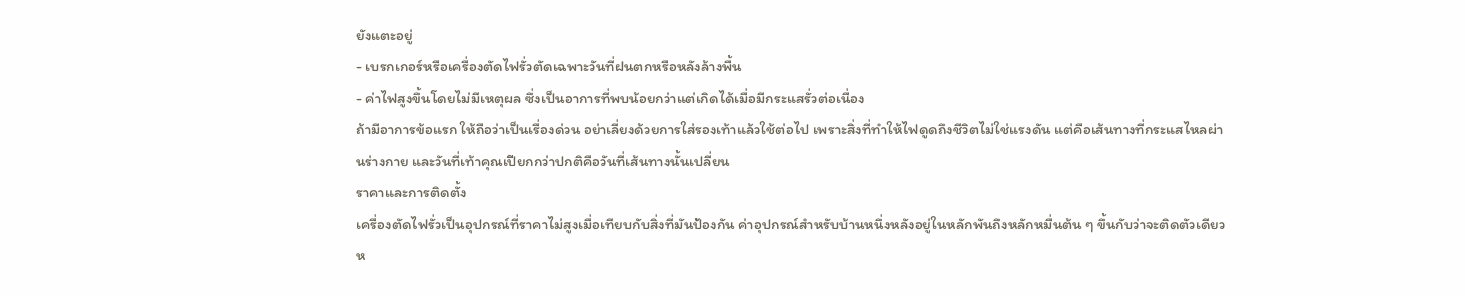ยังแตะอยู่
- เบรกเกอร์หรือเครื่องตัดไฟรั่วตัดเฉพาะวันที่ฝนตกหรือหลังล้างพื้น
- ค่าไฟสูงขึ้นโดยไม่มีเหตุผล ซึ่งเป็นอาการที่พบน้อยกว่าแต่เกิดได้เมื่อมีกระแสรั่วต่อเนื่อง
ถ้ามีอาการข้อแรก ให้ถือว่าเป็นเรื่องด่วน อย่าเลี่ยงด้วยการใส่รองเท้าแล้วใช้ต่อไป เพราะสิ่งที่ทำให้ไฟดูดถึงชีวิตไม่ใช่แรงดัน แต่คือเส้นทางที่กระแสไหลผ่านร่างกาย และวันที่เท้าคุณเปียกกว่าปกติคือวันที่เส้นทางนั้นเปลี่ยน
ราคาและการติดตั้ง
เครื่องตัดไฟรั่วเป็นอุปกรณ์ที่ราคาไม่สูงเมื่อเทียบกับสิ่งที่มันป้องกัน ค่าอุปกรณ์สำหรับบ้านหนึ่งหลังอยู่ในหลักพันถึงหลักหมื่นต้น ๆ ขึ้นกับว่าจะติดตัวเดียวห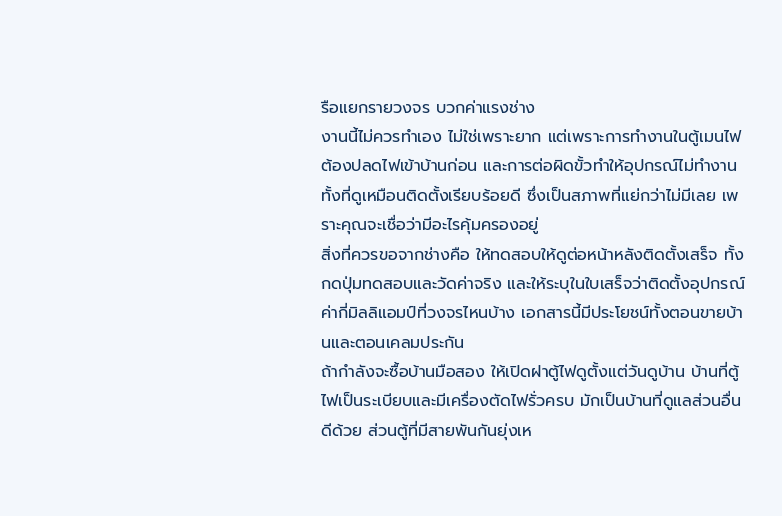รือแยกรายวงจร บวกค่าแรงช่าง
งานนี้ไม่ควรทำเอง ไม่ใช่เพราะยาก แต่เพราะการทำงานในตู้เมนไฟต้องปลดไฟเข้าบ้านก่อน และการต่อผิดขั้วทำให้อุปกรณ์ไม่ทำงานทั้งที่ดูเหมือนติดตั้งเรียบร้อยดี ซึ่งเป็นสภาพที่แย่กว่าไม่มีเลย เพราะคุณจะเชื่อว่ามีอะไรคุ้มครองอยู่
สิ่งที่ควรขอจากช่างคือ ให้ทดสอบให้ดูต่อหน้าหลังติดตั้งเสร็จ ทั้งกดปุ่มทดสอบและวัดค่าจริง และให้ระบุในใบเสร็จว่าติดตั้งอุปกรณ์ค่ากี่มิลลิแอมป์ที่วงจรไหนบ้าง เอกสารนี้มีประโยชน์ทั้งตอนขายบ้านและตอนเคลมประกัน
ถ้ากำลังจะซื้อบ้านมือสอง ให้เปิดฝาตู้ไฟดูตั้งแต่วันดูบ้าน บ้านที่ตู้ไฟเป็นระเบียบและมีเครื่องตัดไฟรั่วครบ มักเป็นบ้านที่ดูแลส่วนอื่นดีด้วย ส่วนตู้ที่มีสายพันกันยุ่งเห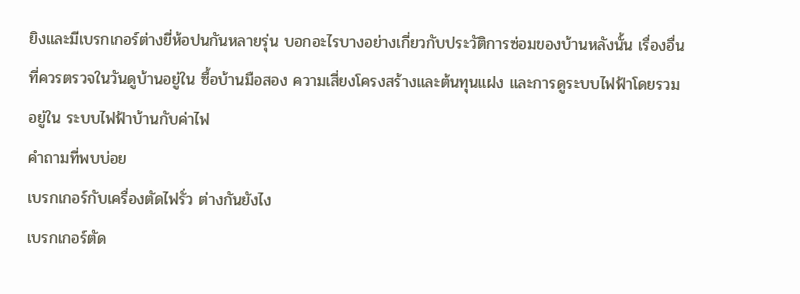ยิงและมีเบรกเกอร์ต่างยี่ห้อปนกันหลายรุ่น บอกอะไรบางอย่างเกี่ยวกับประวัติการซ่อมของบ้านหลังนั้น เรื่องอื่นที่ควรตรวจในวันดูบ้านอยู่ใน ซื้อบ้านมือสอง ความเสี่ยงโครงสร้างและต้นทุนแฝง และการดูระบบไฟฟ้าโดยรวมอยู่ใน ระบบไฟฟ้าบ้านกับค่าไฟ
คำถามที่พบบ่อย
เบรกเกอร์กับเครื่องตัดไฟรั่ว ต่างกันยังไง
เบรกเกอร์ตัด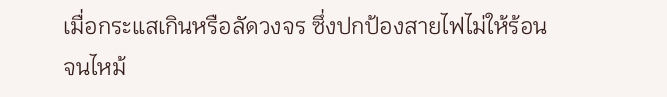เมื่อกระแสเกินหรือลัดวงจร ซึ่งปกป้องสายไฟไม่ให้ร้อนจนไหม้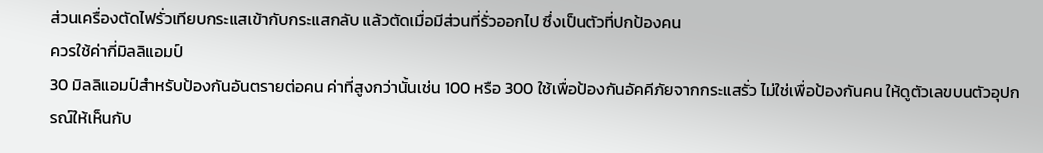ส่วนเครื่องตัดไฟรั่วเทียบกระแสเข้ากับกระแสกลับ แล้วตัดเมื่อมีส่วนที่รั่วออกไป ซึ่งเป็นตัวที่ปกป้องคน
ควรใช้ค่ากี่มิลลิแอมป์
30 มิลลิแอมป์สำหรับป้องกันอันตรายต่อคน ค่าที่สูงกว่านั้นเช่น 100 หรือ 300 ใช้เพื่อป้องกันอัคคีภัยจากกระแสรั่ว ไม่ใช่เพื่อป้องกันคน ให้ดูตัวเลขบนตัวอุปกรณ์ให้เห็นกับ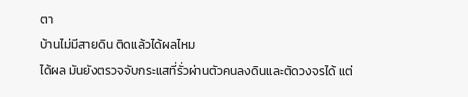ตา
บ้านไม่มีสายดิน ติดแล้วได้ผลไหม
ได้ผล มันยังตรวจจับกระแสที่รั่วผ่านตัวคนลงดินและตัดวงจรได้ แต่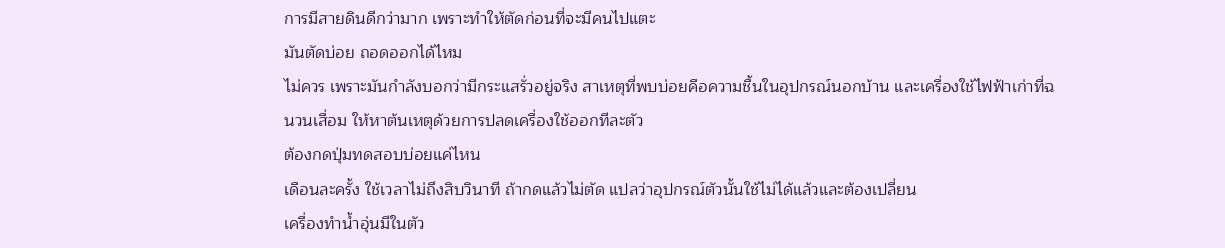การมีสายดินดีกว่ามาก เพราะทำให้ตัดก่อนที่จะมีคนไปแตะ
มันตัดบ่อย ถอดออกได้ไหม
ไม่ควร เพราะมันกำลังบอกว่ามีกระแสรั่วอยู่จริง สาเหตุที่พบบ่อยคือความชื้นในอุปกรณ์นอกบ้าน และเครื่องใช้ไฟฟ้าเก่าที่ฉนวนเสื่อม ให้หาต้นเหตุด้วยการปลดเครื่องใช้ออกทีละตัว
ต้องกดปุ่มทดสอบบ่อยแค่ไหน
เดือนละครั้ง ใช้เวลาไม่ถึงสิบวินาที ถ้ากดแล้วไม่ตัด แปลว่าอุปกรณ์ตัวนั้นใช้ไม่ได้แล้วและต้องเปลี่ยน
เครื่องทำน้ำอุ่นมีในตัว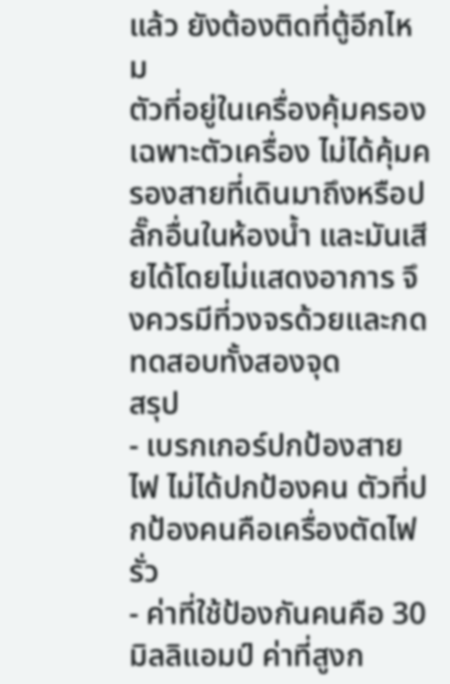แล้ว ยังต้องติดที่ตู้อีกไหม
ตัวที่อยู่ในเครื่องคุ้มครองเฉพาะตัวเครื่อง ไม่ได้คุ้มครองสายที่เดินมาถึงหรือปลั๊กอื่นในห้องน้ำ และมันเสียได้โดยไม่แสดงอาการ จึงควรมีที่วงจรด้วยและกดทดสอบทั้งสองจุด
สรุป
- เบรกเกอร์ปกป้องสายไฟ ไม่ได้ปกป้องคน ตัวที่ปกป้องคนคือเครื่องตัดไฟรั่ว
- ค่าที่ใช้ป้องกันคนคือ 30 มิลลิแอมป์ ค่าที่สูงก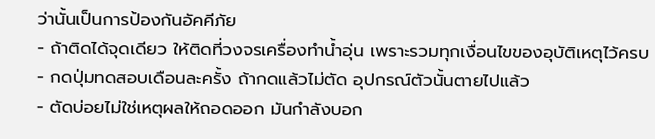ว่านั้นเป็นการป้องกันอัคคีภัย
- ถ้าติดได้จุดเดียว ให้ติดที่วงจรเครื่องทำน้ำอุ่น เพราะรวมทุกเงื่อนไขของอุบัติเหตุไว้ครบ
- กดปุ่มทดสอบเดือนละครั้ง ถ้ากดแล้วไม่ตัด อุปกรณ์ตัวนั้นตายไปแล้ว
- ตัดบ่อยไม่ใช่เหตุผลให้ถอดออก มันกำลังบอก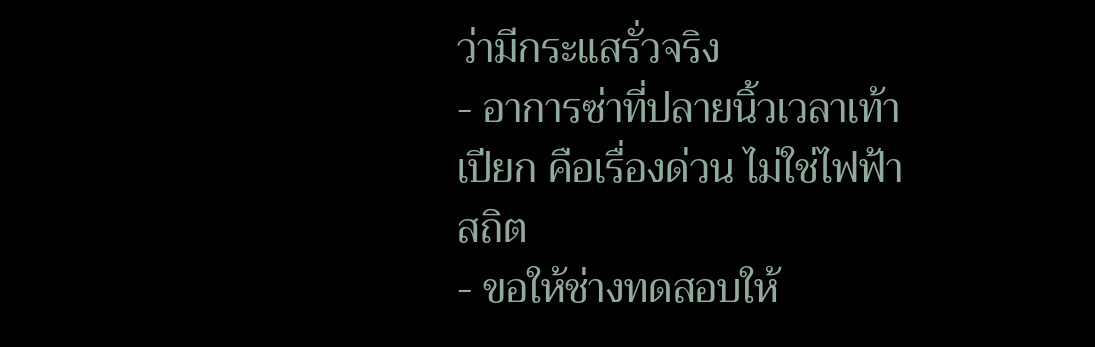ว่ามีกระแสรั่วจริง
- อาการซ่าที่ปลายนิ้วเวลาเท้าเปียก คือเรื่องด่วน ไม่ใช่ไฟฟ้าสถิต
- ขอให้ช่างทดสอบให้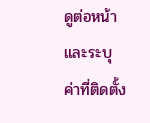ดูต่อหน้าและระบุค่าที่ติดตั้ง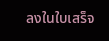ลงในใบเสร็จ